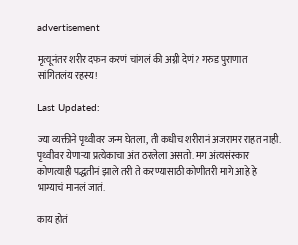advertisement

मृत्यूनंतर शरीर दफन करणं चांगलं की अग्नी देणं? गरुड पुराणात सांगितलंय रहस्य!

Last Updated:

ज्या व्यक्तीने पृथ्वीवर जन्म घेतला, ती कधीच शरीरानं अजरामर राहत नाही. पृथ्वीवर येणाऱ्या प्रत्येकाचा अंत ठरलेला असतो. मग अंत्यसंस्कार कोणत्याही पद्धतीनं झाले तरी ते करण्यासाठी कोणीतरी मागे आहे हे भाग्याचं मानलं जातं.

काय होतं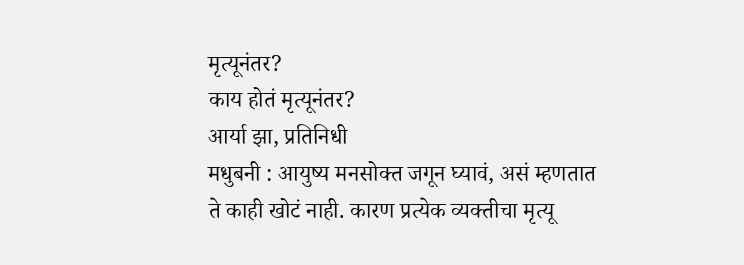मृत्यूनंतर?
काय होतं मृत्यूनंतर?
आर्या झा, प्रतिनिधी
मधुबनी : आयुष्य मनसोक्त जगून घ्यावं, असं म्हणतात ते काही खोटं नाही. कारण प्रत्येक व्यक्तीचा मृत्यू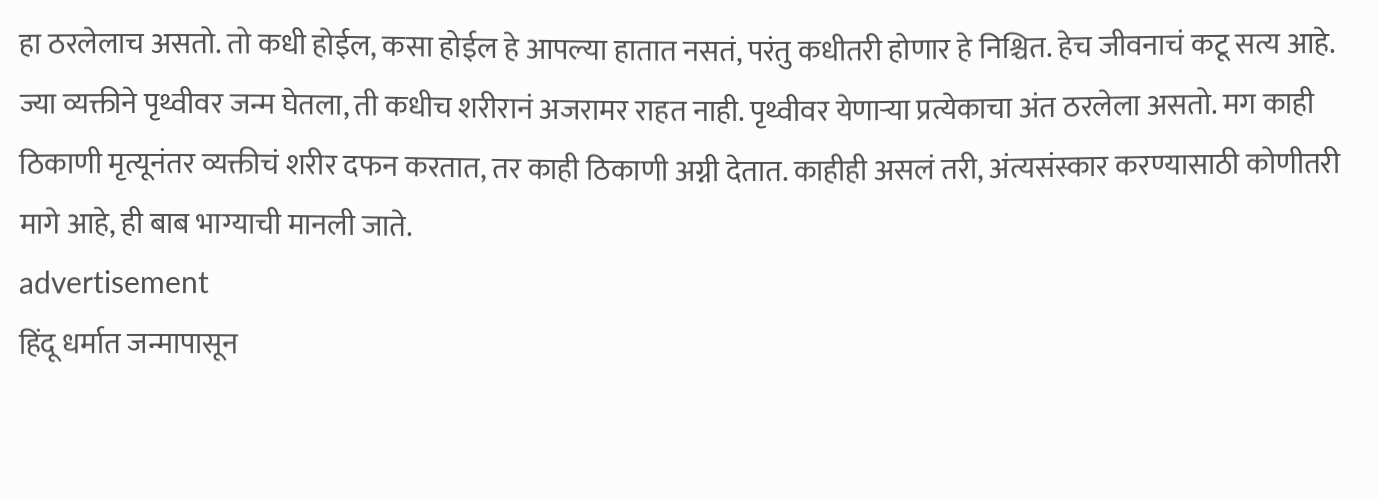हा ठरलेलाच असतो. तो कधी होईल, कसा होईल हे आपल्या हातात नसतं, परंतु कधीतरी होणार हे निश्चित. हेच जीवनाचं कटू सत्य आहे.
ज्या व्यक्तीने पृथ्वीवर जन्म घेतला, ती कधीच शरीरानं अजरामर राहत नाही. पृथ्वीवर येणाऱ्या प्रत्येकाचा अंत ठरलेला असतो. मग काही ठिकाणी मृत्यूनंतर व्यक्तीचं शरीर दफन करतात, तर काही ठिकाणी अग्नी देतात. काहीही असलं तरी, अंत्यसंस्कार करण्यासाठी कोणीतरी मागे आहे, ही बाब भाग्याची मानली जाते.
advertisement
हिंदू धर्मात जन्मापासून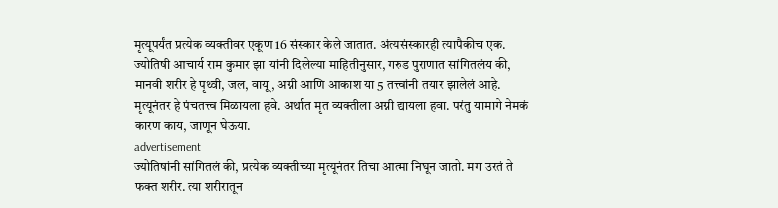मृत्यूपर्यंत प्रत्येक व्यक्तीवर एकूण 16 संस्कार केले जातात. अंत्यसंस्कारही त्यापैकीच एक. ज्योतिषी आचार्य राम कुमार झा यांनी दिलेल्या माहितीनुसार, गरुड पुराणात सांगितलंय की, मानवी शरीर हे पृथ्वी, जल, वायू, अग्नी आणि आकाश या 5 तत्त्वांनी तयार झालेलं आहे. मृत्यूनंतर हे पंचतत्त्व मिळायला हवे. अर्थात मृत व्यक्तीला अग्नी द्यायला हवा. परंतु यामागे नेमकं कारण काय, जाणून घेऊया.
advertisement
ज्योतिषांनी सांगितलं की, प्रत्येक व्यक्तीच्या मृत्यूनंतर तिचा आत्मा निघून जातो. मग उरतं ते फक्त शरीर. त्या शरीरातून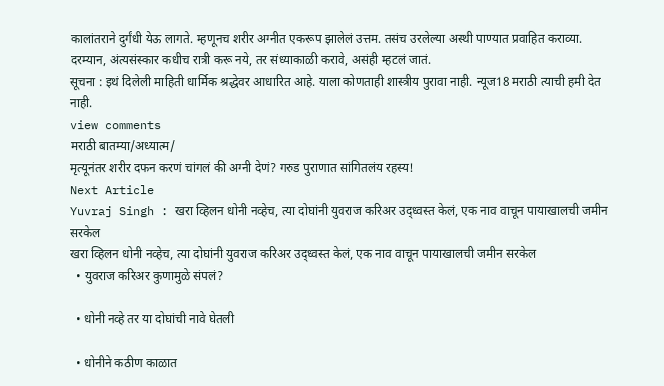कालांतराने दुर्गंधी येऊ लागते. म्हणूनच शरीर अग्नीत एकरूप झालेलं उत्तम. तसंच उरलेल्या अस्थी पाण्यात प्रवाहित कराव्या. दरम्यान, अंत्यसंस्कार कधीच रात्री करू नये, तर संध्याकाळी करावे, असंही म्हटलं जातं.
सूचना : इथं दिलेली माहिती धार्मिक श्रद्धेवर आधारित आहे. याला कोणताही शास्त्रीय पुरावा नाही. न्यूज18 मराठी त्याची हमी देत नाही.
view comments
मराठी बातम्या/अध्यात्म/
मृत्यूनंतर शरीर दफन करणं चांगलं की अग्नी देणं? गरुड पुराणात सांगितलंय रहस्य!
Next Article
Yuvraj Singh : खरा व्हिलन धोनी नव्हेच, त्या दोघांनी युवराज करिअर उद्ध्वस्त केलं, एक नाव वाचून पायाखालची जमीन सरकेल
खरा व्हिलन धोनी नव्हेच, त्या दोघांनी युवराज करिअर उद्ध्वस्त केलं, एक नाव वाचून पायाखालची जमीन सरकेल
  • युवराज करिअर कुणामुळे संपलं?

  • धोनी नव्हे तर या दोघांची नावे घेतली

  • धोनीने कठीण काळात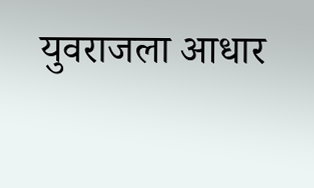युवराजला आधार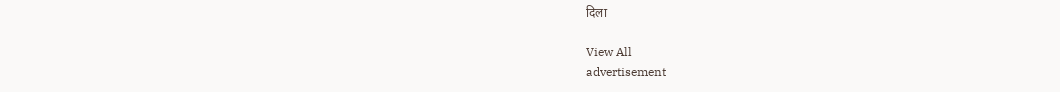दिला

View All
advertisement